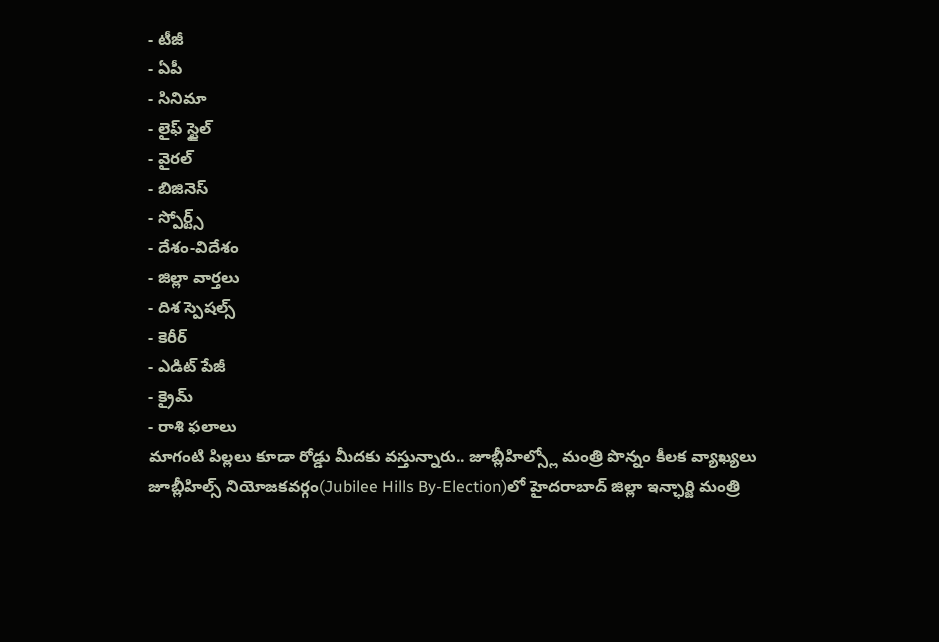- టీజీ
- ఏపీ
- సినిమా
- లైఫ్ స్టైల్
- వైరల్
- బిజినెస్
- స్పోర్ట్స్
- దేశం-విదేశం
- జిల్లా వార్తలు
- దిశ స్పెషల్స్
- కెరీర్
- ఎడిట్ పేజీ
- క్రైమ్
- రాశి ఫలాలు
మాగంటి పిల్లలు కూడా రోడ్డు మీదకు వస్తున్నారు.. జూబ్లీహిల్స్లో మంత్రి పొన్నం కీలక వ్యాఖ్యలు
జూబ్లీహిల్స్ నియోజకవర్గం(Jubilee Hills By-Election)లో హైదరాబాద్ జిల్లా ఇన్ఛార్జి మంత్రి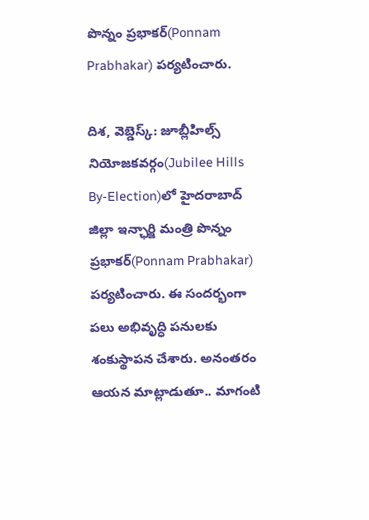పొన్నం ప్రభాకర్(Ponnam Prabhakar) పర్యటించారు.

దిశ, వెబ్డెస్క్: జూబ్లీహిల్స్ నియోజకవర్గం(Jubilee Hills By-Election)లో హైదరాబాద్ జిల్లా ఇన్ఛార్జి మంత్రి పొన్నం ప్రభాకర్(Ponnam Prabhakar) పర్యటించారు. ఈ సందర్భంగా పలు అభివృద్ధి పనులకు శంకుస్థాపన చేశారు. అనంతరం ఆయన మాట్లాడుతూ.. మాగంటి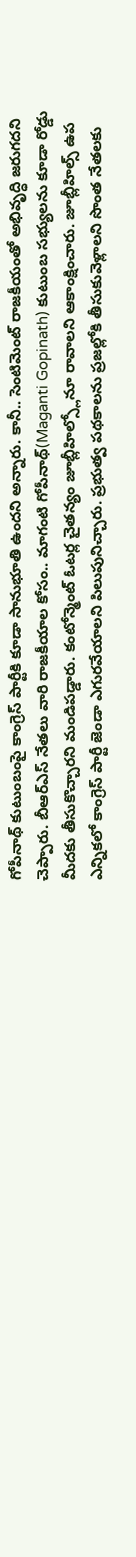గోపీనాథ్ కుటుంబంపై కాంగ్రెస్ పార్టీకి కూడా సానుభూతి ఉందని అన్నారు. కానీ.. సెంటిమెంట్ రాజకీయంతో అభివృద్ధి జరుగదని చెప్పారు. బీఆర్ఎస్ నేతలు వారి రాజకీయాల కోసం.. మాగంటి గోపీనాథ్(Maganti Gopinath) కుటుంబ సభ్యులను కూడా రోడ్డు మీదకు తీసుకొచ్చారని మండిపడ్డారు. కంటోన్మెంట్ ఓటర్ల చైతన్యం జూబ్లీహిల్స్లోనూ రావాలని ఆకాంక్షించారు. జూబ్లీహిల్స్ ఉప ఎన్నికలో కాంగ్రెస్ పార్టీ జెండా ఎగురవేయాలని పిలుపునిచ్చారు. ప్రభుత్వ పథకాలను ప్రజల్లోకి తీసుకువెళ్లాలని సొంత నేతలకు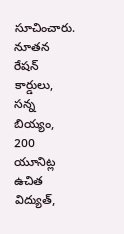సూచించారు. నూతన రేషన్ కార్డులు, సన్న బియ్యం, 200 యూనిట్ల ఉచిత విద్యుత్,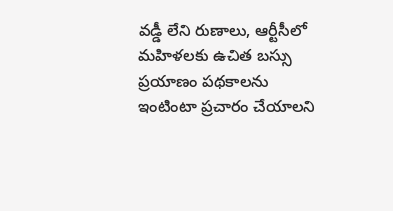వడ్డీ లేని రుణాలు, ఆర్టీసీలో మహిళలకు ఉచిత బస్సు ప్రయాణం పథకాలను ఇంటింటా ప్రచారం చేయాలని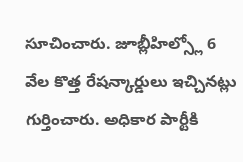సూచించారు. జూబ్లీహిల్స్లో 6 వేల కొత్త రేషన్కార్డులు ఇచ్చినట్లు గుర్తించారు. అధికార పార్టీకి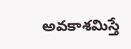అవకాశమిస్తే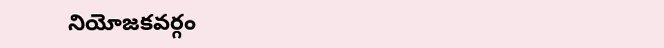నియోజకవర్గం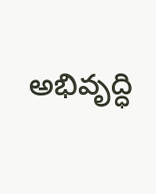అభివృద్ధి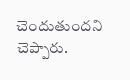చెందుతుందని చెప్పారు.